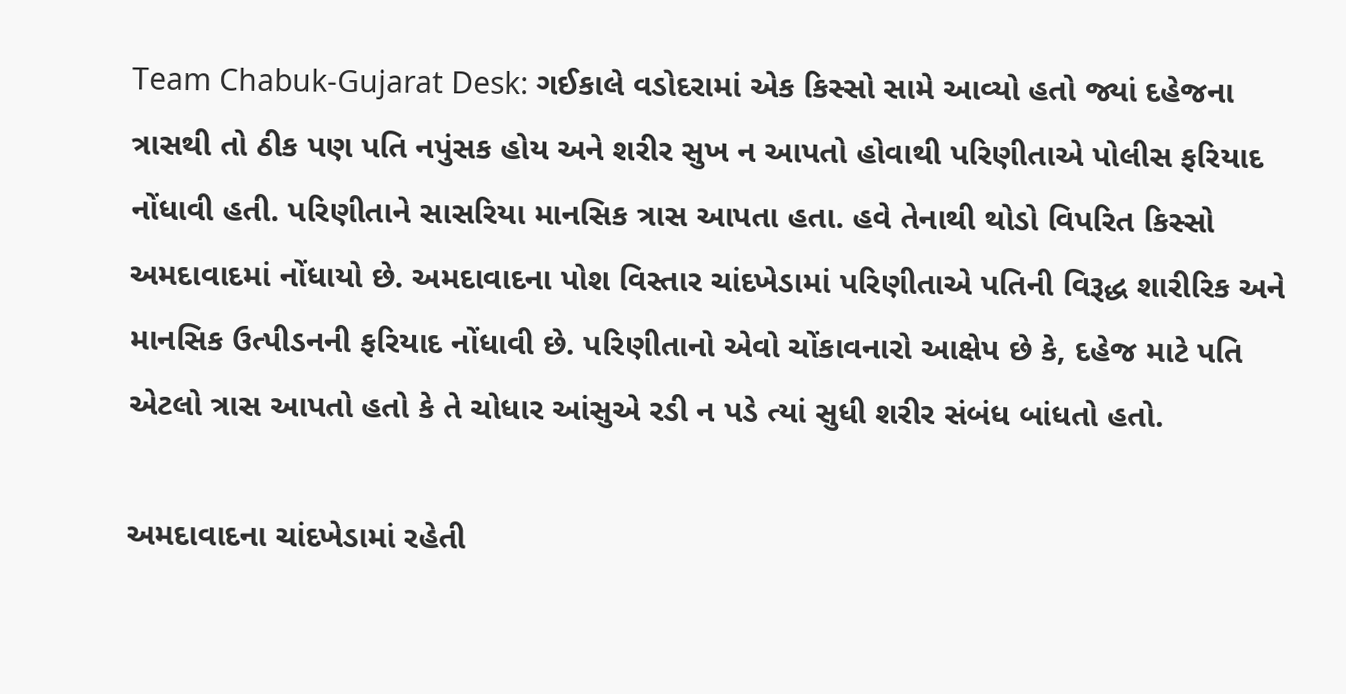Team Chabuk-Gujarat Desk: ગઈકાલે વડોદરામાં એક કિસ્સો સામે આવ્યો હતો જ્યાં દહેજના ત્રાસથી તો ઠીક પણ પતિ નપુંસક હોય અને શરીર સુખ ન આપતો હોવાથી પરિણીતાએ પોલીસ ફરિયાદ નોંધાવી હતી. પરિણીતાને સાસરિયા માનસિક ત્રાસ આપતા હતા. હવે તેનાથી થોડો વિપરિત કિસ્સો અમદાવાદમાં નોંધાયો છે. અમદાવાદના પોશ વિસ્તાર ચાંદખેડામાં પરિણીતાએ પતિની વિરૂદ્ધ શારીરિક અને માનસિક ઉત્પીડનની ફરિયાદ નોંધાવી છે. પરિણીતાનો એવો ચોંકાવનારો આક્ષેપ છે કે, દહેજ માટે પતિ એટલો ત્રાસ આપતો હતો કે તે ચોધાર આંસુએ રડી ન પડે ત્યાં સુધી શરીર સંબંધ બાંધતો હતો.

અમદાવાદના ચાંદખેડામાં રહેતી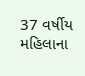37 વર્ષીય મહિલાના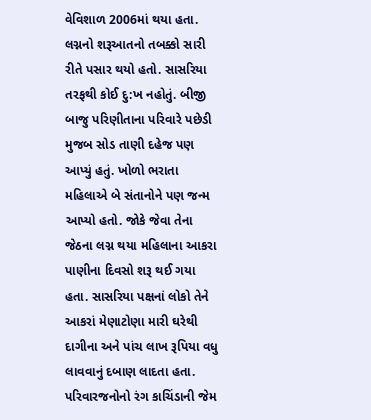વેવિશાળ 2006માં થયા હતા. લગ્નનો શરૂઆતનો તબક્કો સારી રીતે પસાર થયો હતો. સાસરિયા તરફથી કોઈ દુ:ખ નહોતું. બીજી બાજુ પરિણીતાના પરિવારે પછેડી મુજબ સોડ તાણી દહેજ પણ આપ્યું હતું. ખોળો ભરાતા મહિલાએ બે સંતાનોને પણ જન્મ આપ્યો હતો. જોકે જેવા તેના જેઠના લગ્ન થયા મહિલાના આકરા પાણીના દિવસો શરૂ થઈ ગયા હતા. સાસરિયા પક્ષનાં લોકો તેને આકરાં મેણાટોણા મારી ઘરેથી દાગીના અને પાંચ લાખ રૂપિયા વધુ લાવવાનું દબાણ લાદતા હતા. પરિવારજનોનો રંગ કાચિંડાની જેમ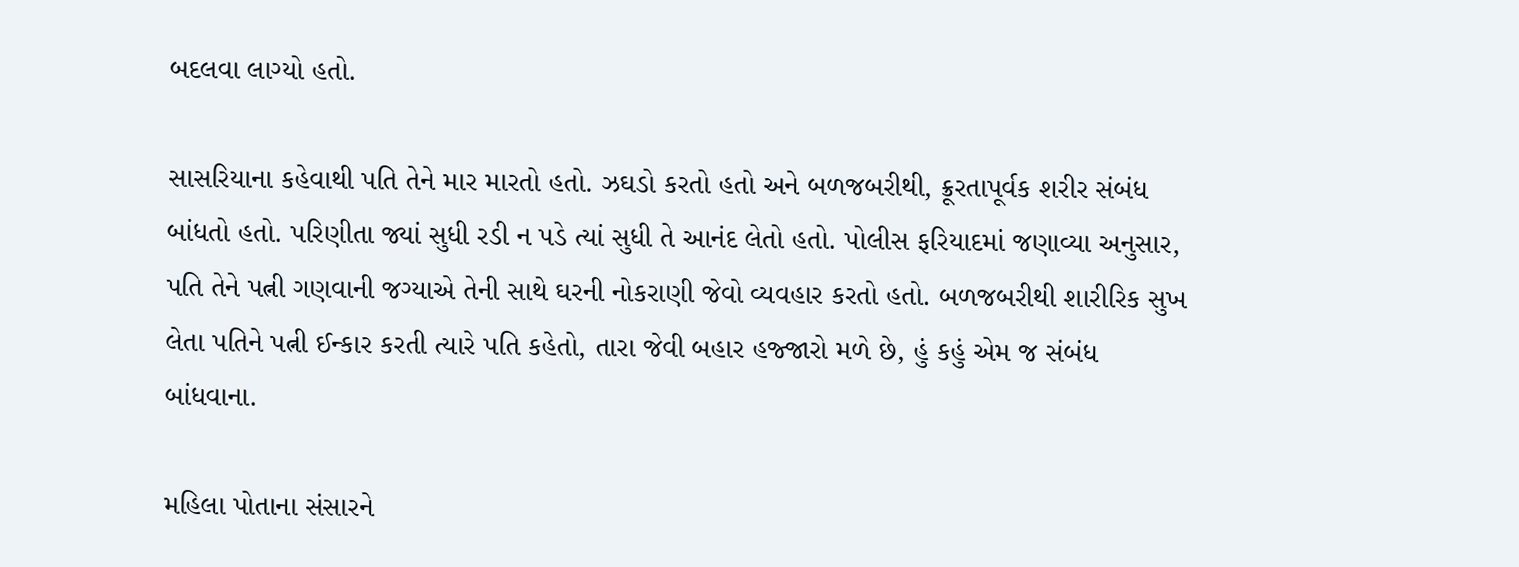બદલવા લાગ્યો હતો.

સાસરિયાના કહેવાથી પતિ તેને માર મારતો હતો. ઝઘડો કરતો હતો અને બળજબરીથી, ક્રૂરતાપૂર્વક શરીર સંબંધ બાંધતો હતો. પરિણીતા જ્યાં સુધી રડી ન પડે ત્યાં સુધી તે આનંદ લેતો હતો. પોલીસ ફરિયાદમાં જણાવ્યા અનુસાર, પતિ તેને પત્ની ગણવાની જગ્યાએ તેની સાથે ઘરની નોકરાણી જેવો વ્યવહાર કરતો હતો. બળજબરીથી શારીરિક સુખ લેતા પતિને પત્ની ઈન્કાર કરતી ત્યારે પતિ કહેતો, તારા જેવી બહાર હજ્જારો મળે છે, હું કહું એમ જ સંબંધ બાંધવાના.

મહિલા પોતાના સંસારને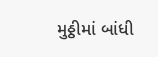મુઠ્ઠીમાં બાંધી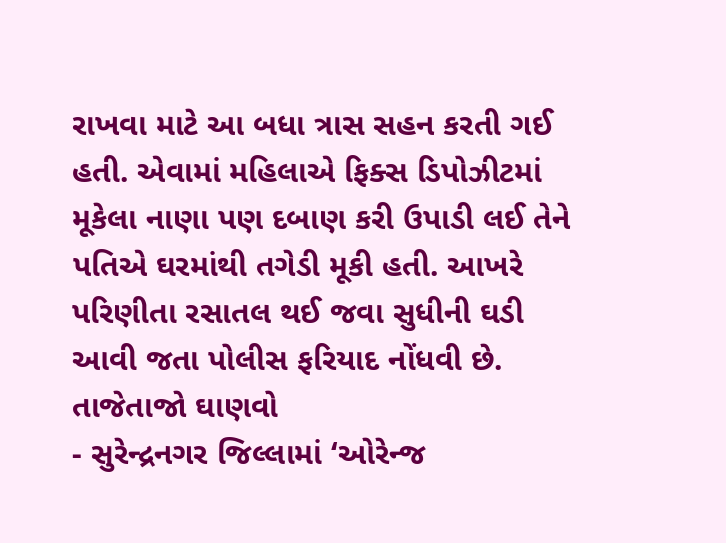રાખવા માટે આ બધા ત્રાસ સહન કરતી ગઈ હતી. એવામાં મહિલાએ ફિક્સ ડિપોઝીટમાં મૂકેલા નાણા પણ દબાણ કરી ઉપાડી લઈ તેને પતિએ ઘરમાંથી તગેડી મૂકી હતી. આખરે પરિણીતા રસાતલ થઈ જવા સુધીની ઘડી આવી જતા પોલીસ ફરિયાદ નોંધવી છે.
તાજેતાજો ઘાણવો
- સુરેન્દ્રનગર જિલ્લામાં ‘ઓરેન્જ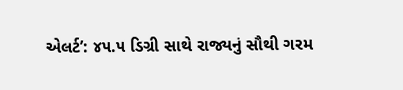એલર્ટ’: ૪૫.૫ ડિગ્રી સાથે રાજ્યનું સૌથી ગરમ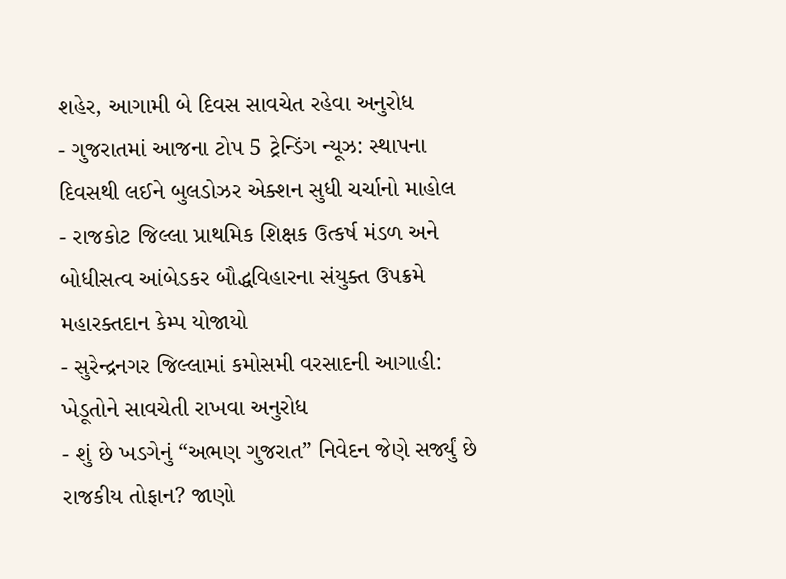શહેર, આગામી બે દિવસ સાવચેત રહેવા અનુરોધ
- ગુજરાતમાં આજના ટોપ 5 ટ્રેન્ડિંગ ન્યૂઝ: સ્થાપના દિવસથી લઈને બુલડોઝર એક્શન સુધી ચર્ચાનો માહોલ
- રાજકોટ જિલ્લા પ્રાથમિક શિક્ષક ઉત્કર્ષ મંડળ અને બોધીસત્વ આંબેડકર બૌદ્ધવિહારના સંયુક્ત ઉપક્રમે મહારક્તદાન કેમ્પ યોજાયો
- સુરેન્દ્રનગર જિલ્લામાં કમોસમી વરસાદની આગાહી: ખેડૂતોને સાવચેતી રાખવા અનુરોધ
- શું છે ખડગેનું “અભણ ગુજરાત” નિવેદન જેણે સર્જ્યું છે રાજકીય તોફાન? જાણો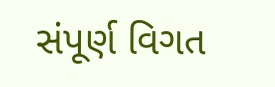સંપૂર્ણ વિગત